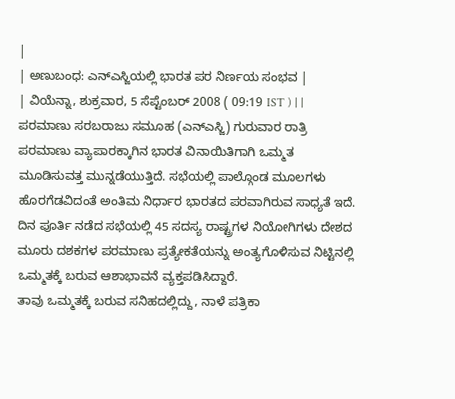|
| ಅಣುಬಂಧ: ಎನ್ಎಸ್ಜಿಯಲ್ಲಿ ಭಾರತ ಪರ ನಿರ್ಣಯ ಸಂಭವ |
| ವಿಯೆನ್ನಾ, ಶುಕ್ರವಾರ, 5 ಸೆಪ್ಟೆಂಬರ್ 2008 ( 09:19 IST ) | |
ಪರಮಾಣು ಸರಬರಾಜು ಸಮೂಹ (ಎನ್ಎಸ್ಜಿ) ಗುರುವಾರ ರಾತ್ರಿ ಪರಮಾಣು ವ್ಯಾಪಾರಕ್ಕಾಗಿನ ಭಾರತ ವಿನಾಯಿತಿಗಾಗಿ ಒಮ್ಮತ ಮೂಡಿಸುವತ್ತ ಮುನ್ನಡೆಯುತ್ತಿದೆ. ಸಭೆಯಲ್ಲಿ ಪಾಲ್ಗೊಂಡ ಮೂಲಗಳು ಹೊರಗೆಡವಿದಂತೆ ಅಂತಿಮ ನಿರ್ಧಾರ ಭಾರತದ ಪರವಾಗಿರುವ ಸಾಧ್ಯತೆ ಇದೆ.
ದಿನ ಪೂರ್ತಿ ನಡೆದ ಸಭೆಯಲ್ಲಿ 45 ಸದಸ್ಯ ರಾಷ್ಟ್ರಗಳ ನಿಯೋಗಿಗಳು ದೇಶದ ಮೂರು ದಶಕಗಳ ಪರಮಾಣು ಪ್ರತ್ಯೇಕತೆಯನ್ನು ಅಂತ್ಯಗೊಳಿಸುವ ನಿಟ್ಟಿನಲ್ಲಿ ಒಮ್ಮತಕ್ಕೆ ಬರುವ ಆಶಾಭಾವನೆ ವ್ಯಕ್ತಪಡಿಸಿದ್ದಾರೆ.
ತಾವು ಒಮ್ಮತಕ್ಕೆ ಬರುವ ಸನಿಹದಲ್ಲಿದ್ದು, ನಾಳೆ ಪತ್ರಿಕಾ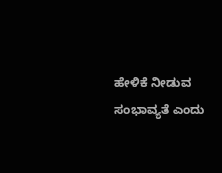ಹೇಳಿಕೆ ನೀಡುವ ಸಂಭಾವ್ಯತೆ ಎಂದು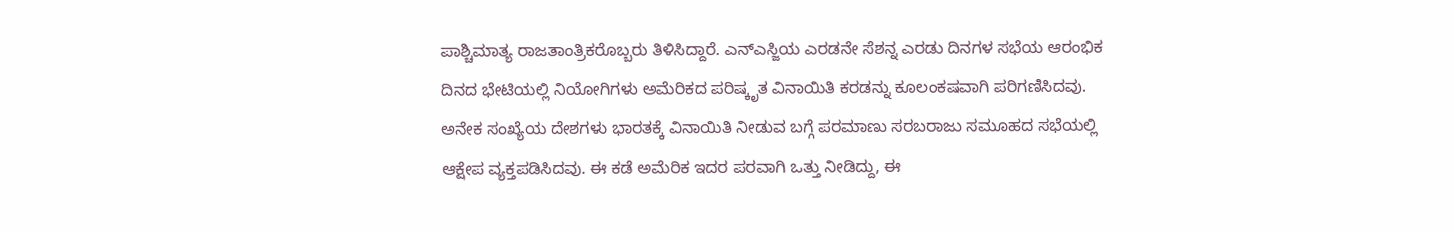ಪಾಶ್ಚಿಮಾತ್ಯ ರಾಜತಾಂತ್ರಿಕರೊಬ್ಬರು ತಿಳಿಸಿದ್ದಾರೆ. ಎನ್ಎಸ್ಜಿಯ ಎರಡನೇ ಸೆಶನ್ನ ಎರಡು ದಿನಗಳ ಸಭೆಯ ಆರಂಭಿಕ ದಿನದ ಭೇಟಿಯಲ್ಲಿ ನಿಯೋಗಿಗಳು ಅಮೆರಿಕದ ಪರಿಷ್ಕೃತ ವಿನಾಯಿತಿ ಕರಡನ್ನು ಕೂಲಂಕಷವಾಗಿ ಪರಿಗಣಿಸಿದವು.
ಅನೇಕ ಸಂಖ್ಯೆಯ ದೇಶಗಳು ಭಾರತಕ್ಕೆ ವಿನಾಯಿತಿ ನೀಡುವ ಬಗ್ಗೆ ಪರಮಾಣು ಸರಬರಾಜು ಸಮೂಹದ ಸಭೆಯಲ್ಲಿ ಆಕ್ಷೇಪ ವ್ಯಕ್ತಪಡಿಸಿದವು. ಈ ಕಡೆ ಅಮೆರಿಕ ಇದರ ಪರವಾಗಿ ಒತ್ತು ನೀಡಿದ್ದು, ಈ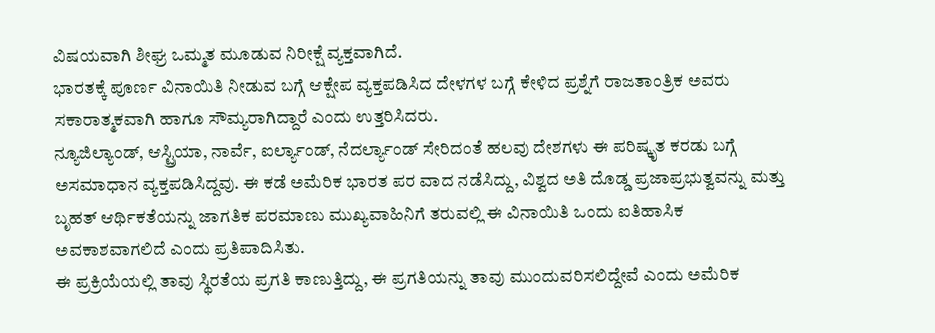ವಿಷಯವಾಗಿ ಶೀಘ್ರ ಒಮ್ಮತ ಮೂಡುವ ನಿರೀಕ್ಷೆ ವ್ಯಕ್ತವಾಗಿದೆ.
ಭಾರತಕ್ಕೆ ಪೂರ್ಣ ವಿನಾಯಿತಿ ನೀಡುವ ಬಗ್ಗೆ ಆಕ್ಷೇಪ ವ್ಯಕ್ತಪಡಿಸಿದ ದೇಳಗಳ ಬಗ್ಗೆ ಕೇಳಿದ ಪ್ರಶ್ನೆಗೆ ರಾಜತಾಂತ್ರಿಕ ಅವರು ಸಕಾರಾತ್ಮಕವಾಗಿ ಹಾಗೂ ಸೌಮ್ಯರಾಗಿದ್ದಾರೆ ಎಂದು ಉತ್ತರಿಸಿದರು.
ನ್ಯೂಜಿಲ್ಯಾಂಡ್, ಆಸ್ಟ್ರಿಯಾ, ನಾರ್ವೆ, ಐರ್ಲ್ಯಾಂಡ್, ನೆದರ್ಲ್ಯಾಂಡ್ ಸೇರಿದಂತೆ ಹಲವು ದೇಶಗಳು ಈ ಪರಿಷ್ಕೃತ ಕರಡು ಬಗ್ಗೆ ಅಸಮಾಧಾನ ವ್ಯಕ್ತಪಡಿಸಿದ್ದವು. ಈ ಕಡೆ ಅಮೆರಿಕ ಭಾರತ ಪರ ವಾದ ನಡೆಸಿದ್ದು, ವಿಶ್ವದ ಅತಿ ದೊಡ್ಡ ಪ್ರಜಾಪ್ರಭುತ್ವವನ್ನು ಮತ್ತು ಬೃಹತ್ ಆರ್ಥಿಕತೆಯನ್ನು ಜಾಗತಿಕ ಪರಮಾಣು ಮುಖ್ಯವಾಹಿನಿಗೆ ತರುವಲ್ಲಿ ಈ ವಿನಾಯಿತಿ ಒಂದು ಐತಿಹಾಸಿಕ ಅವಕಾಶವಾಗಲಿದೆ ಎಂದು ಪ್ರತಿಪಾದಿಸಿತು.
ಈ ಪ್ರಕ್ರಿಯೆಯಲ್ಲಿ ತಾವು ಸ್ಥಿರತೆಯ ಪ್ರಗತಿ ಕಾಣುತ್ತಿದ್ದು, ಈ ಪ್ರಗತಿಯನ್ನು ತಾವು ಮುಂದುವರಿಸಲಿದ್ದೇವೆ ಎಂದು ಅಮೆರಿಕ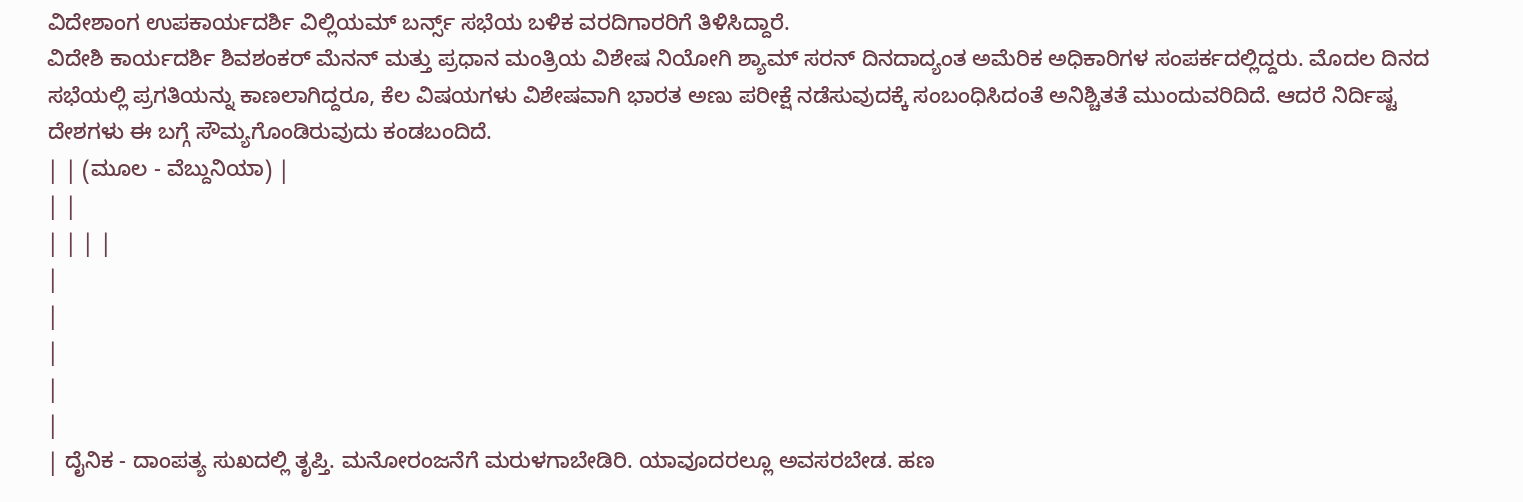ವಿದೇಶಾಂಗ ಉಪಕಾರ್ಯದರ್ಶಿ ವಿಲ್ಲಿಯಮ್ ಬರ್ನ್ಸ್ ಸಭೆಯ ಬಳಿಕ ವರದಿಗಾರರಿಗೆ ತಿಳಿಸಿದ್ದಾರೆ.
ವಿದೇಶಿ ಕಾರ್ಯದರ್ಶಿ ಶಿವಶಂಕರ್ ಮೆನನ್ ಮತ್ತು ಪ್ರಧಾನ ಮಂತ್ರಿಯ ವಿಶೇಷ ನಿಯೋಗಿ ಶ್ಯಾಮ್ ಸರನ್ ದಿನದಾದ್ಯಂತ ಅಮೆರಿಕ ಅಧಿಕಾರಿಗಳ ಸಂಪರ್ಕದಲ್ಲಿದ್ದರು. ಮೊದಲ ದಿನದ ಸಭೆಯಲ್ಲಿ ಪ್ರಗತಿಯನ್ನು ಕಾಣಲಾಗಿದ್ದರೂ, ಕೆಲ ವಿಷಯಗಳು ವಿಶೇಷವಾಗಿ ಭಾರತ ಅಣು ಪರೀಕ್ಷೆ ನಡೆಸುವುದಕ್ಕೆ ಸಂಬಂಧಿಸಿದಂತೆ ಅನಿಶ್ಚಿತತೆ ಮುಂದುವರಿದಿದೆ. ಆದರೆ ನಿರ್ದಿಷ್ಟ ದೇಶಗಳು ಈ ಬಗ್ಗೆ ಸೌಮ್ಯಗೊಂಡಿರುವುದು ಕಂಡಬಂದಿದೆ.
| | (ಮೂಲ - ವೆಬ್ದುನಿಯಾ) |
| |
| | | |
|
|
|
|
|
| ದೈನಿಕ - ದಾಂಪತ್ಯ ಸುಖದಲ್ಲಿ ತೃಪ್ತಿ. ಮನೋರಂಜನೆಗೆ ಮರುಳಗಾಬೇಡಿರಿ. ಯಾವೂದರಲ್ಲೂ ಅವಸರಬೇಡ. ಹಣ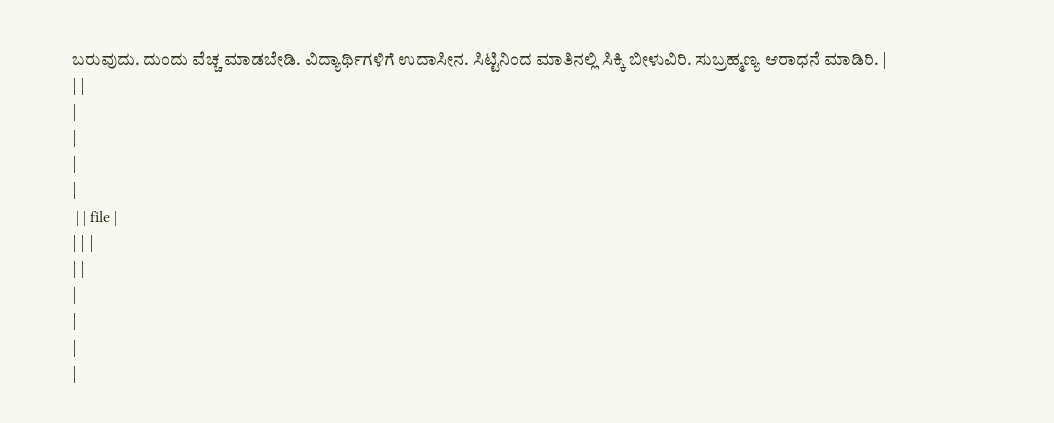ಬರುವುದು. ದುಂದು ವೆಚ್ಚ ಮಾಡಬೇಡಿ. ವಿದ್ಯಾರ್ಥಿಗಳಿಗೆ ಉದಾಸೀನ. ಸಿಟ್ಟಿನಿಂದ ಮಾತಿನಲ್ಲಿ ಸಿಕ್ಕಿ ಬೀಳುವಿರಿ. ಸುಬ್ರಹ್ಮಣ್ಯ ಆರಾಧನೆ ಮಾಡಿರಿ. |
| |
|
|
|
|
 | | file |
| | |
| |
|
|
|
|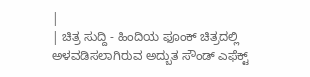|
| ಚಿತ್ರ ಸುದ್ದಿ - ಹಿಂದಿಯ ಫೂಂಕ್ ಚಿತ್ರದಲ್ಲಿ ಅಳವಡಿಸಲಾಗಿರುವ ಅದ್ಬುತ ಸೌಂಡ್ ಎಫೆಕ್ಟ್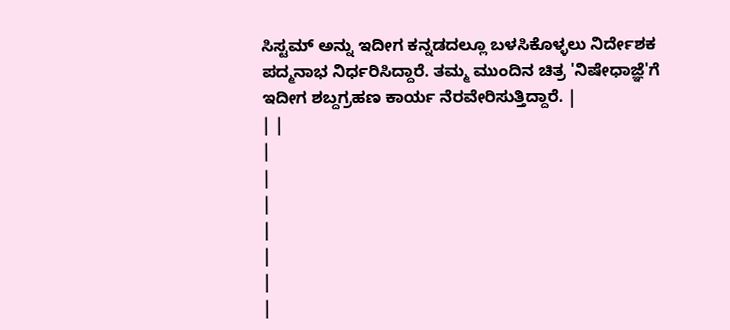ಸಿಸ್ಟಮ್ ಅನ್ನು ಇದೀಗ ಕನ್ನಡದಲ್ಲೂ ಬಳಸಿಕೊಳ್ಳಲು ನಿರ್ದೇಶಕ ಪದ್ಮನಾಭ ನಿರ್ಧರಿಸಿದ್ದಾರೆ. ತಮ್ಮ ಮುಂದಿನ ಚಿತ್ರ 'ನಿಷೇಧಾಜ್ಞೆ'ಗೆ ಇದೀಗ ಶಬ್ದಗ್ರಹಣ ಕಾರ್ಯ ನೆರವೇರಿಸುತ್ತಿದ್ದಾರೆ. |
| |
|
|
|
|
|
|
|